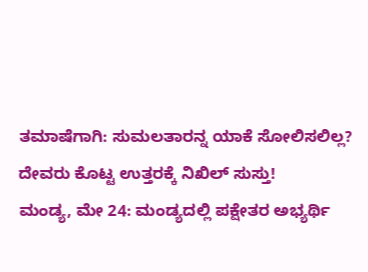ತಮಾಷೆಗಾಗಿ: ಸುಮಲತಾರನ್ನ ಯಾಕೆ ಸೋಲಿಸಲಿಲ್ಲ? ದೇವರು ಕೊಟ್ಟ ಉತ್ತರಕ್ಕೆ ನಿಖಿಲ್ ಸುಸ್ತು!
ಮಂಡ್ಯ, ಮೇ 24: ಮಂಡ್ಯದಲ್ಲಿ ಪಕ್ಷೇತರ ಅಭ್ಯರ್ಥಿ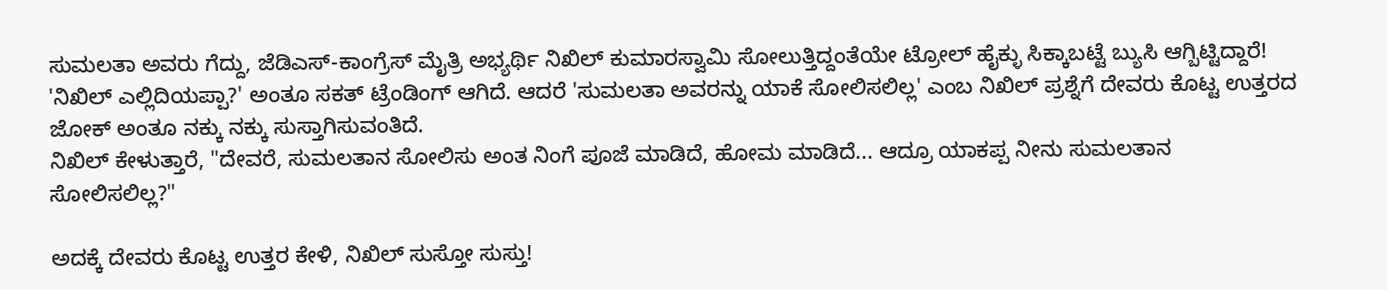ಸುಮಲತಾ ಅವರು ಗೆದ್ದು, ಜೆಡಿಎಸ್-ಕಾಂಗ್ರೆಸ್ ಮೈತ್ರಿ ಅಭ್ಯರ್ಥಿ ನಿಖಿಲ್ ಕುಮಾರಸ್ವಾಮಿ ಸೋಲುತ್ತಿದ್ದಂತೆಯೇ ಟ್ರೋಲ್ ಹೈಕ್ಳು ಸಿಕ್ಕಾಬಟ್ಟೆ ಬ್ಯುಸಿ ಆಗ್ಬಿಟ್ಟಿದ್ದಾರೆ! 'ನಿಖಿಲ್ ಎಲ್ಲಿದಿಯಪ್ಪಾ?' ಅಂತೂ ಸಕತ್ ಟ್ರೆಂಡಿಂಗ್ ಆಗಿದೆ. ಆದರೆ 'ಸುಮಲತಾ ಅವರನ್ನು ಯಾಕೆ ಸೋಲಿಸಲಿಲ್ಲ' ಎಂಬ ನಿಖಿಲ್ ಪ್ರಶ್ನೆಗೆ ದೇವರು ಕೊಟ್ಟ ಉತ್ತರದ ಜೋಕ್ ಅಂತೂ ನಕ್ಕು ನಕ್ಕು ಸುಸ್ತಾಗಿಸುವಂತಿದೆ.
ನಿಖಿಲ್ ಕೇಳುತ್ತಾರೆ, "ದೇವರೆ, ಸುಮಲತಾನ ಸೋಲಿಸು ಅಂತ ನಿಂಗೆ ಪೂಜೆ ಮಾಡಿದೆ, ಹೋಮ ಮಾಡಿದೆ... ಆದ್ರೂ ಯಾಕಪ್ಪ ನೀನು ಸುಮಲತಾನ ಸೋಲಿಸಲಿಲ್ಲ?"

ಅದಕ್ಕೆ ದೇವರು ಕೊಟ್ಟ ಉತ್ತರ ಕೇಳಿ, ನಿಖಿಲ್ ಸುಸ್ತೋ ಸುಸ್ತು!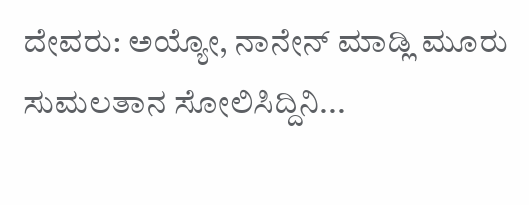ದೇವರು: ಅಯ್ಯೋ, ನಾನೇನ್ ಮಾಡ್ಲಿ ಮೂರು ಸುಮಲತಾನ ಸೋಲಿಸಿದ್ದಿನಿ...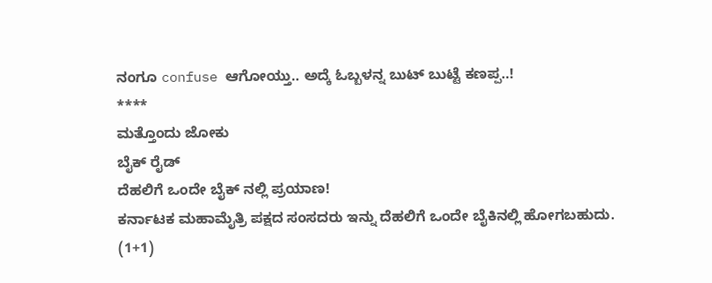ನಂಗೂ confuse ಆಗೋಯ್ತು.. ಅದ್ಕೆ ಓಬ್ಬಳನ್ನ ಬುಟ್ ಬುಟ್ಟೆ ಕಣಪ್ಪ..!
****
ಮತ್ತೊಂದು ಜೋಕು
ಬೈಕ್ ರೈಡ್
ದೆಹಲಿಗೆ ಒಂದೇ ಬೈಕ್ ನಲ್ಲಿ ಪ್ರಯಾಣ!
ಕರ್ನಾಟಕ ಮಹಾಮೈತ್ರಿ ಪಕ್ಷದ ಸಂಸದರು ಇನ್ನು ದೆಹಲಿಗೆ ಒಂದೇ ಬೈಕಿನಲ್ಲಿ ಹೋಗಬಹುದು.
(1+1)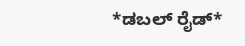*ಡಬಲ್ ರೈಡ್*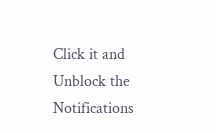Click it and Unblock the Notifications